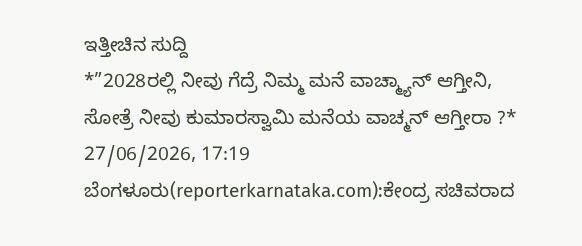ಇತ್ತೀಚಿನ ಸುದ್ದಿ
*”2028ರಲ್ಲಿ ನೀವು ಗೆದ್ರೆ ನಿಮ್ಮ ಮನೆ ವಾಚ್ಮ್ಯಾನ್ ಆಗ್ತೀನಿ, ಸೋತ್ರೆ ನೀವು ಕುಮಾರಸ್ವಾಮಿ ಮನೆಯ ವಾಚ್ಮನ್ ಆಗ್ತೀರಾ ?*
27/06/2026, 17:19
ಬೆಂಗಳೂರು(reporterkarnataka.com):ಕೇಂದ್ರ ಸಚಿವರಾದ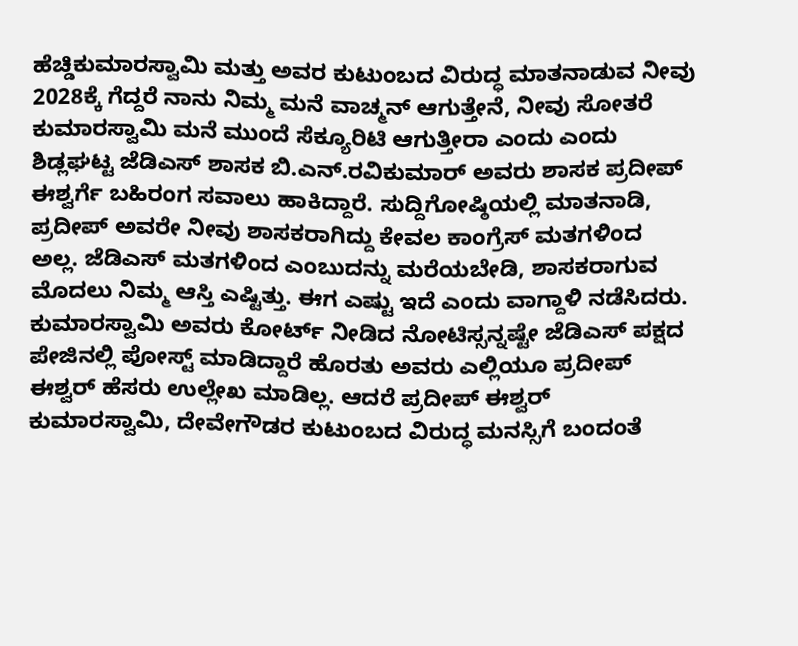ಹೆಚ್ಡಿಕುಮಾರಸ್ವಾಮಿ ಮತ್ತು ಅವರ ಕುಟುಂಬದ ವಿರುದ್ಧ ಮಾತನಾಡುವ ನೀವು 2028ಕ್ಕೆ ಗೆದ್ದರೆ ನಾನು ನಿಮ್ಮ ಮನೆ ವಾಚ್ಮನ್ ಆಗುತ್ತೇನೆ, ನೀವು ಸೋತರೆ ಕುಮಾರಸ್ವಾಮಿ ಮನೆ ಮುಂದೆ ಸೆಕ್ಯೂರಿಟಿ ಆಗುತ್ತೀರಾ ಎಂದು ಎಂದು ಶಿಡ್ಲಘಟ್ಟ ಜೆಡಿಎಸ್ ಶಾಸಕ ಬಿ.ಎನ್.ರವಿಕುಮಾರ್ ಅವರು ಶಾಸಕ ಪ್ರದೀಪ್ ಈಶ್ವರ್ಗೆ ಬಹಿರಂಗ ಸವಾಲು ಹಾಕಿದ್ದಾರೆ. ಸುದ್ದಿಗೋಷ್ಠಿಯಲ್ಲಿ ಮಾತನಾಡಿ, ಪ್ರದೀಪ್ ಅವರೇ ನೀವು ಶಾಸಕರಾಗಿದ್ದು ಕೇವಲ ಕಾಂಗ್ರೆಸ್ ಮತಗಳಿಂದ ಅಲ್ಲ. ಜೆಡಿಎಸ್ ಮತಗಳಿಂದ ಎಂಬುದನ್ನು ಮರೆಯಬೇಡಿ, ಶಾಸಕರಾಗುವ ಮೊದಲು ನಿಮ್ಮ ಆಸ್ತಿ ಎಷ್ಟಿತ್ತು. ಈಗ ಎಷ್ಟು ಇದೆ ಎಂದು ವಾಗ್ದಾಳಿ ನಡೆಸಿದರು.
ಕುಮಾರಸ್ವಾಮಿ ಅವರು ಕೋರ್ಟ್ ನೀಡಿದ ನೋಟಿಸ್ಸನ್ನಷ್ಟೇ ಜೆಡಿಎಸ್ ಪಕ್ಷದ ಪೇಜಿನಲ್ಲಿ ಪೋಸ್ಟ್ ಮಾಡಿದ್ದಾರೆ ಹೊರತು ಅವರು ಎಲ್ಲಿಯೂ ಪ್ರದೀಪ್ ಈಶ್ವರ್ ಹೆಸರು ಉಲ್ಲೇಖ ಮಾಡಿಲ್ಲ. ಆದರೆ ಪ್ರದೀಪ್ ಈಶ್ವರ್ ಕುಮಾರಸ್ವಾಮಿ, ದೇವೇಗೌಡರ ಕುಟುಂಬದ ವಿರುದ್ಧ ಮನಸ್ಸಿಗೆ ಬಂದಂತೆ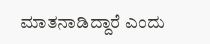ಮಾತನಾಡಿದ್ದಾರೆ ಎಂದು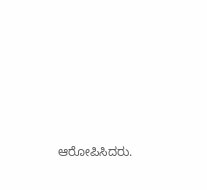ಆರೋಪಿಸಿದರು.